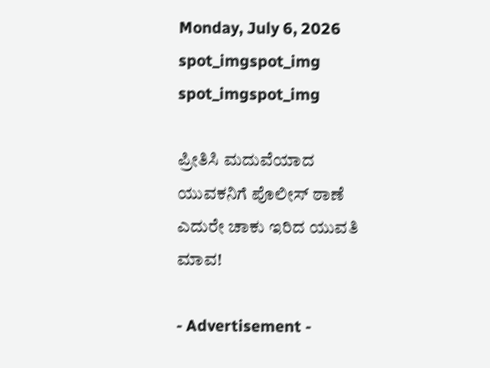Monday, July 6, 2026
spot_imgspot_img
spot_imgspot_img

ಪ್ರೀತಿಸಿ ಮದುವೆಯಾದ ಯುವಕನಿಗೆ ಪೊಲೀಸ್‌ ಠಾಣೆ ಎದುರೇ ಚಾಕು ಇರಿದ ಯುವತಿ ಮಾವ!

- Advertisement -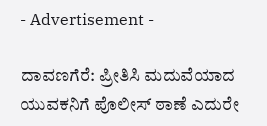- Advertisement -

ದಾವಣಗೆರೆ: ಪ್ರೀತಿಸಿ ಮದುವೆಯಾದ ಯುವಕನಿಗೆ ಪೊಲೀಸ್‌ ಠಾಣೆ ಎದುರೇ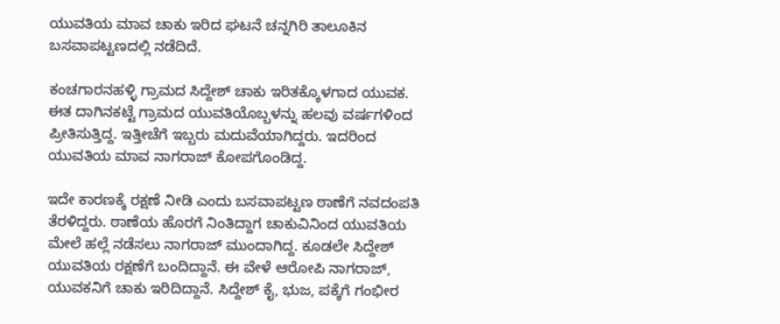ಯುವತಿಯ ಮಾವ ಚಾಕು ಇರಿದ ಘಟನೆ ಚನ್ನಗಿರಿ ತಾಲೂಕಿನ ಬಸವಾಪಟ್ಟಣದಲ್ಲಿ ನಡೆದಿದೆ.

ಕಂಚಗಾರನಹಳ್ಳಿ ಗ್ರಾಮದ ಸಿದ್ದೇಶ್ ಚಾಕು ಇರಿತಕ್ಕೊಳಗಾದ ಯುವಕ. ಈತ ದಾಗಿನಕಟ್ಟೆ ಗ್ರಾಮದ ಯುವತಿಯೊಬ್ಬಳನ್ನು ಹಲವು ವರ್ಷಗಳಿಂದ ಪ್ರೀತಿಸುತ್ತಿದ್ದ. ಇತ್ತೀಚೆಗೆ ಇಬ್ಬರು ಮದುವೆಯಾಗಿದ್ದರು. ಇದರಿಂದ ಯುವತಿಯ ಮಾವ ನಾಗರಾಜ್ ಕೋಪಗೊಂಡಿದ್ದ.

ಇದೇ ಕಾರಣಕ್ಕೆ ರಕ್ಷಣೆ ನೀಡಿ ಎಂದು ಬಸವಾಪಟ್ಟಣ ಠಾಣೆಗೆ ನವದಂಪತಿ ತೆರಳಿದ್ದರು. ಠಾಣೆಯ ಹೊರಗೆ ನಿಂತಿದ್ದಾಗ ಚಾಕುವಿನಿಂದ ಯುವತಿಯ ಮೇಲೆ ಹಲ್ಲೆ ನಡೆಸಲು ನಾಗರಾಜ್ ಮುಂದಾಗಿದ್ದ. ಕೂಡಲೇ ಸಿದ್ದೇಶ್ ಯುವತಿಯ ರಕ್ಷಣೆಗೆ ಬಂದಿದ್ದಾನೆ. ಈ ವೇಳೆ ಆರೋಪಿ ನಾಗರಾಜ್‌, ಯುವಕನಿಗೆ ಚಾಕು ಇರಿದಿದ್ದಾನೆ. ಸಿದ್ದೇಶ್ ಕೈ, ಭುಜ, ಪಕ್ಕೆಗೆ ಗಂಭೀರ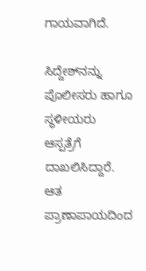ಗಾಯವಾಗಿದೆ.

ಸಿದ್ದೇಶ್‌ನನ್ನು ಪೊಲೀಸರು ಹಾಗೂ ಸ್ಥಳೀಯರು ಆಸ್ಪತ್ರೆಗೆ ದಾಖಲಿಸಿದ್ದಾರೆ. ಆತ ಪ್ರಾಣಾಪಾಯದಿಂದ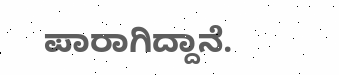ಪಾರಾಗಿದ್ದಾನೆ.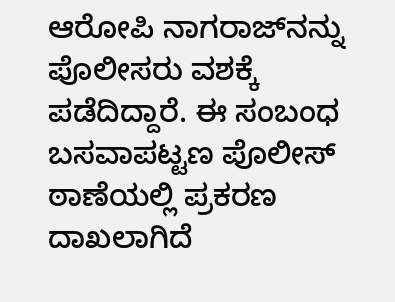ಆರೋಪಿ ನಾಗರಾಜ್‌ನನ್ನು ಪೊಲೀಸರು ವಶಕ್ಕೆ ಪಡೆದಿದ್ದಾರೆ. ಈ ಸಂಬಂಧ ಬಸವಾಪಟ್ಟಣ ಪೊಲೀಸ್ ಠಾಣೆಯಲ್ಲಿ ಪ್ರಕರಣ ದಾಖಲಾಗಿದೆ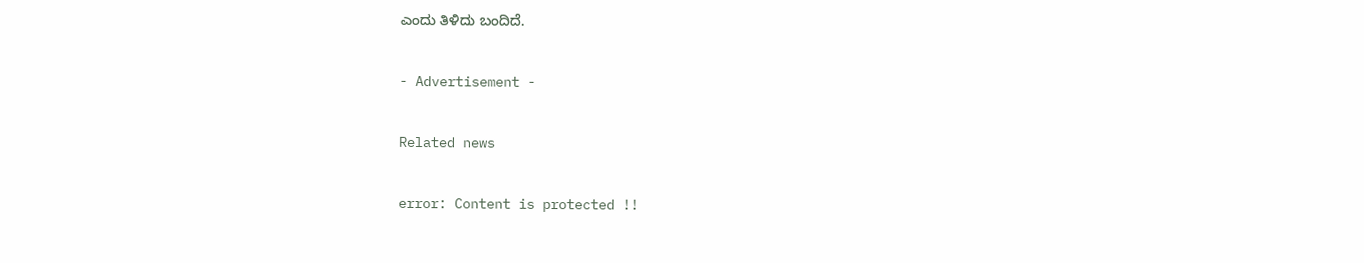ಎಂದು ತಿಳಿದು ಬಂದಿದೆ.

- Advertisement -

Related news

error: Content is protected !!